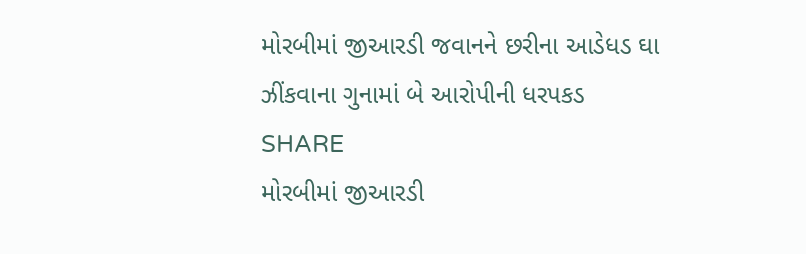મોરબીમાં જીઆરડી જવાનને છરીના આડેધડ ઘા ઝીંકવાના ગુનામાં બે આરોપીની ધરપકડ
SHARE
મોરબીમાં જીઆરડી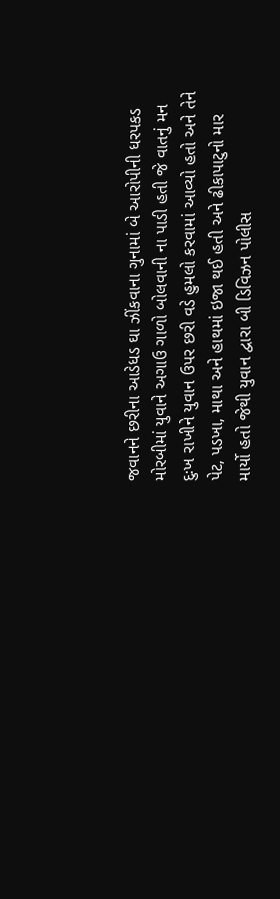જવાનને છરીના આડેધડ ઘા ઝીંકવાના ગુનામાં બે આરોપીની ધરપકડ
મોરબીમાં યુવાને અગાઉ ગાળો બોલવાની ના પાડી હતી જે વાતનું મન દુઃખ રાખીને યુવાન ઉપર છરી વડે હુમલો કરવામાં આવ્યો હતો અને તેને પેટ, પડખા, માથા અને હાથમાં ઇજા થઈ હતી અને ઢીકાપાટુનો માર માર્યો હતો જેથી યુવાન દ્વારા બી ડિવિઝન પોલીસ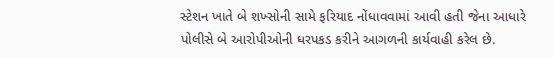સ્ટેશન ખાતે બે શખ્સોની સામે ફરિયાદ નોંધાવવામાં આવી હતી જેના આધારે પોલીસે બે આરોપીઓની ધરપકડ કરીને આગળની કાર્યવાહી કરેલ છે.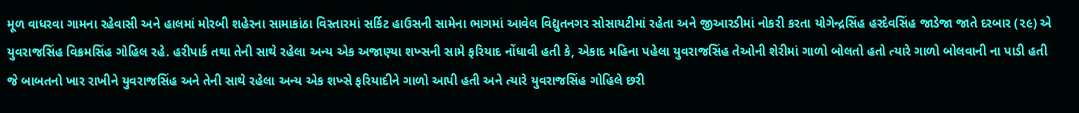મૂળ વાધરવા ગામના રહેવાસી અને હાલમાં મોરબી શહેરના સામાકાંઠા વિસ્તારમાં સર્કિટ હાઉસની સામેના ભાગમાં આવેલ વિદ્યુતનગર સોસાયટીમાં રહેતા અને જીઆરડીમાં નોકરી કરતા યોગેન્દ્રસિંહ હરદેવસિંહ જાડેજા જાતે દરબાર (૨૯) એ યુવરાજસિંહ વિક્રમસિંહ ગોહિલ રહે. હરીપાર્ક તથા તેની સાથે રહેલા અન્ય એક અજાણ્યા શખ્સની સામે ફરિયાદ નોંધાવી હતી કે, એકાદ મહિના પહેલા યુવરાજસિંહ તેઓની શેરીમાં ગાળો બોલતો હતો ત્યારે ગાળો બોલવાની ના પાડી હતી જે બાબતનો ખાર રાખીને યુવરાજસિંહ અને તેની સાથે રહેલા અન્ય એક શખ્સે ફરિયાદીને ગાળો આપી હતી અને ત્યારે યુવરાજસિંહ ગોહિલે છરી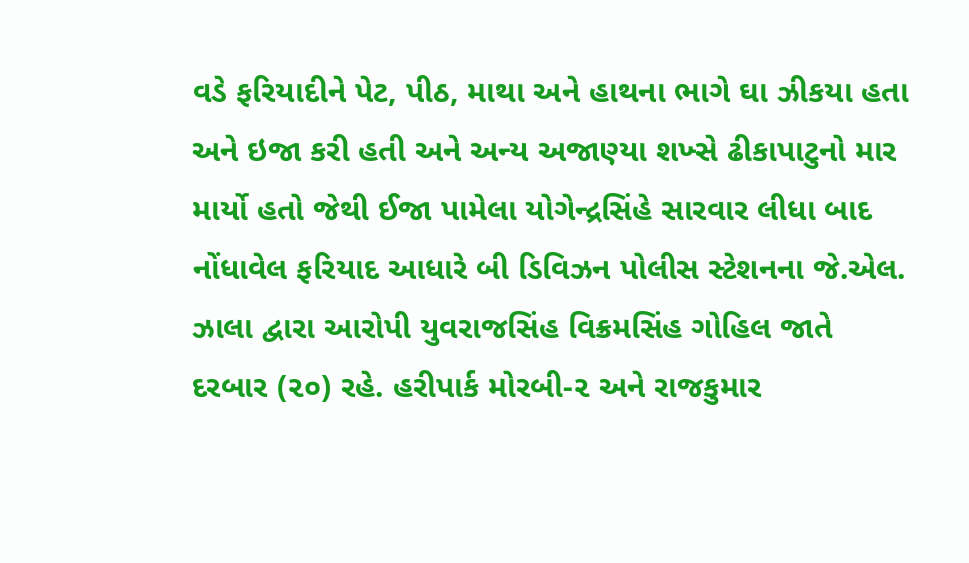વડે ફરિયાદીને પેટ, પીઠ, માથા અને હાથના ભાગે ઘા ઝીકયા હતા અને ઇજા કરી હતી અને અન્ય અજાણ્યા શખ્સે ઢીકાપાટુનો માર માર્યો હતો જેથી ઈજા પામેલા યોગેન્દ્રસિંહે સારવાર લીધા બાદ નોંધાવેલ ફરિયાદ આધારે બી ડિવિઝન પોલીસ સ્ટેશનના જે.એલ. ઝાલા દ્વારા આરોપી યુવરાજસિંહ વિક્રમસિંહ ગોહિલ જાતે દરબાર (૨૦) રહે. હરીપાર્ક મોરબી-૨ અને રાજકુમાર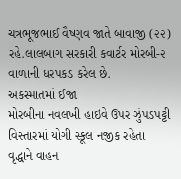ચત્રભૂજભાઈ વૈષ્ણવ જાતે બાવાજી (૨૨) રહે.લાલબાગ સરકારી કવાર્ટર મોરબી-૨ વાળાની ધરપકડ કરેલ છે.
અકસ્માતમાં ઈજા
મોરબીના નવલખી હાઇવે ઉપર ઝુંપડપટ્ટી વિસ્તારમાં યોગી સ્કૂલ નજીક રહેતા વૃદ્ધાને વાહન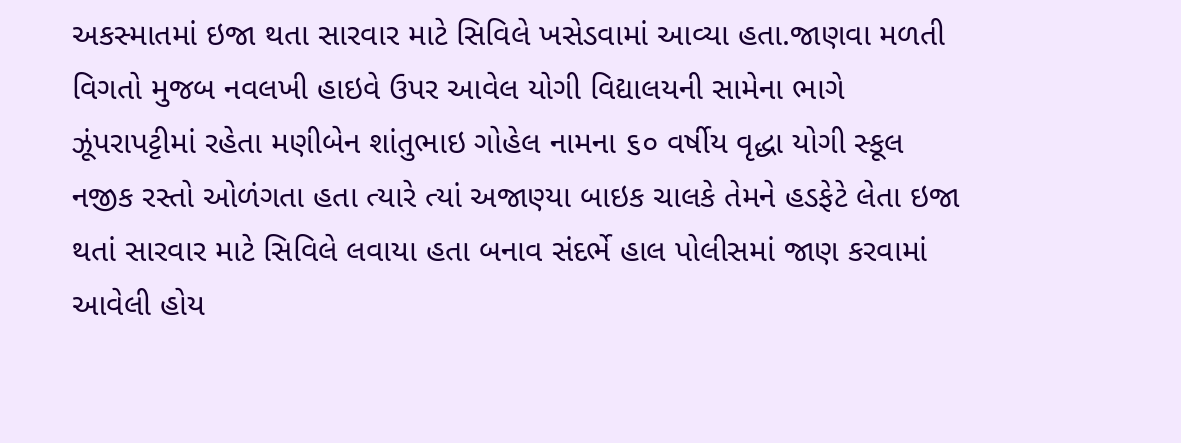અકસ્માતમાં ઇજા થતા સારવાર માટે સિવિલે ખસેડવામાં આવ્યા હતા.જાણવા મળતી વિગતો મુજબ નવલખી હાઇવે ઉપર આવેલ યોગી વિદ્યાલયની સામેના ભાગે ઝૂંપરાપટ્ટીમાં રહેતા મણીબેન શાંતુભાઇ ગોહેલ નામના ૬૦ વર્ષીય વૃદ્ધા યોગી સ્કૂલ નજીક રસ્તો ઓળંગતા હતા ત્યારે ત્યાં અજાણ્યા બાઇક ચાલકે તેમને હડફેટે લેતા ઇજા થતાં સારવાર માટે સિવિલે લવાયા હતા બનાવ સંદર્ભે હાલ પોલીસમાં જાણ કરવામાં આવેલી હોય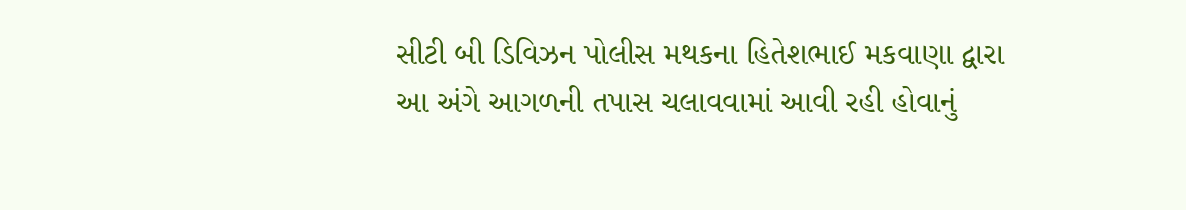સીટી બી ડિવિઝન પોલીસ મથકના હિતેશભાઈ મકવાણા દ્વારા આ અંગે આગળની તપાસ ચલાવવામાં આવી રહી હોવાનું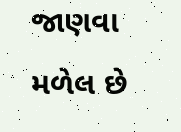જાણવા મળેલ છે